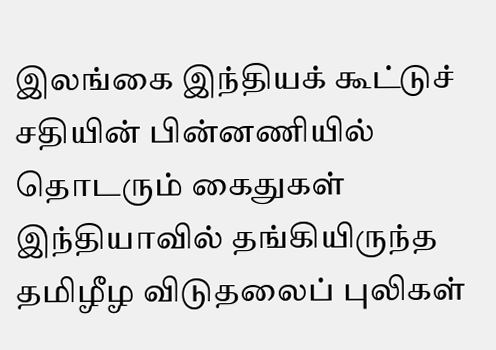இலங்கை இந்தியக் கூட்டுச் சதியின் பின்னணியில் தொடரும் கைதுகள்
இந்தியாவில் தங்கியிருந்த தமிழீழ விடுதலைப் புலிகள்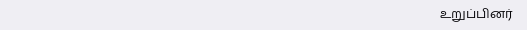உறுப்பினர்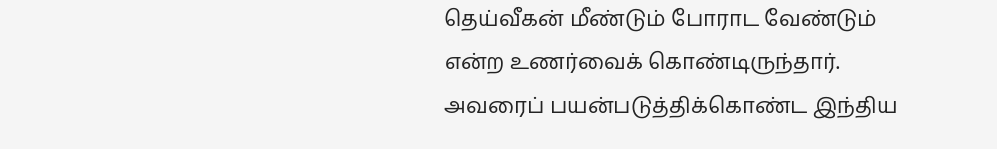தெய்வீகன் மீண்டும் போராட வேண்டும் என்ற உணர்வைக் கொண்டிருந்தார். அவரைப் பயன்படுத்திக்கொண்ட இந்திய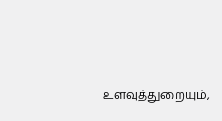உளவுத்துறையும்,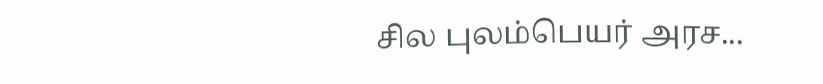சில புலம்பெயர் அரச...